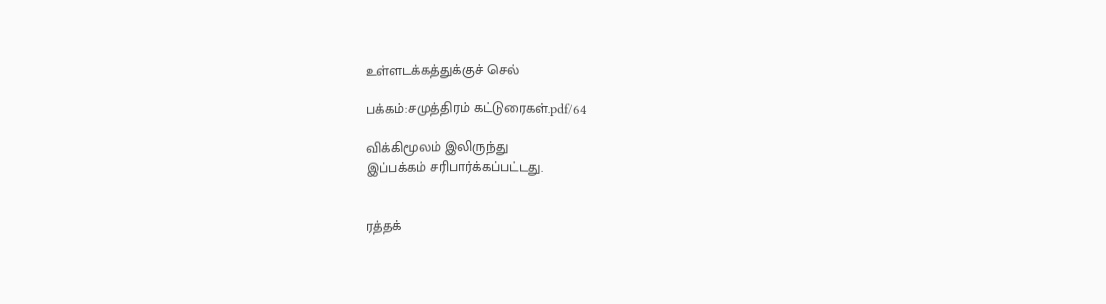உள்ளடக்கத்துக்குச் செல்

பக்கம்:சமுத்திரம் கட்டுரைகள்.pdf/64

விக்கிமூலம் இலிருந்து
இப்பக்கம் சரிபார்க்கப்பட்டது.


ரத்தக்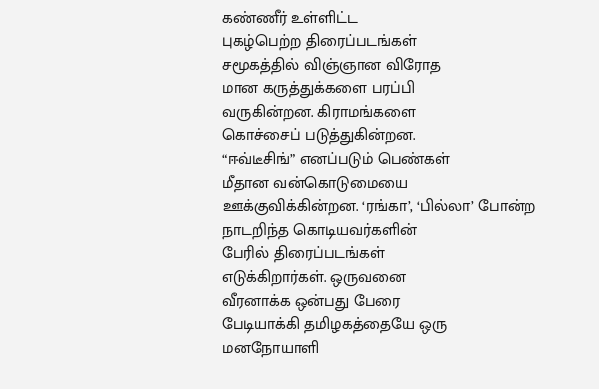கண்ணீர் உள்ளிட்ட
புகழ்பெற்ற திரைப்படங்கள்
சமூகத்தில் விஞ்ஞான விரோத
மான கருத்துக்களை பரப்பி
வருகின்றன. கிராமங்களை
கொச்சைப் படுத்துகின்றன.
“ஈவ்டீசிங்” எனப்படும் பெண்கள்
மீதான வன்கொடுமையை
ஊக்குவிக்கின்றன. ‘ரங்கா’, ‘பில்லா’ போன்ற
நாடறிந்த கொடியவர்களின்
பேரில் திரைப்படங்கள்
எடுக்கிறார்கள். ஒருவனை
வீரனாக்க ஒன்பது பேரை
பேடியாக்கி தமிழகத்தையே ஒரு
மனநோயாளி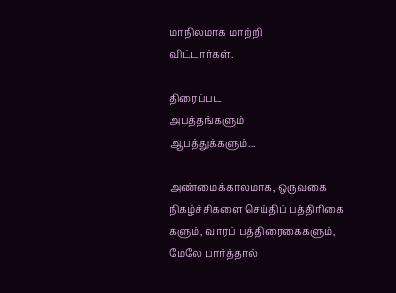மாநிலமாக மாற்றி
விட்டார்கள்.

திரைப்பட
அபத்தங்களும்
ஆபத்துக்களும்...

அண்மைக்காலமாக, ஒருவகை
நிகழ்ச்சிகளை செய்திப் பத்திரிகை
களும், வாரப் பத்திரைகைகளும்,
மேலே பார்த்தால்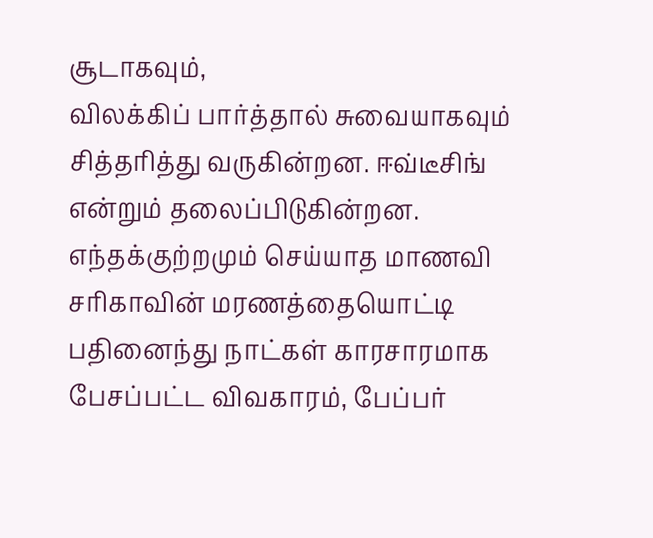சூடாகவும்,
விலக்கிப் பார்த்தால் சுவையாகவும்
சித்தரித்து வருகின்றன. ஈவ்டீசிங்
என்றும் தலைப்பிடுகின்றன.
எந்தக்குற்றமும் செய்யாத மாணவி
சரிகாவின் மரணத்தையொட்டி
பதினைந்து நாட்கள் காரசாரமாக
பேசப்பட்ட விவகாரம், பேப்பர்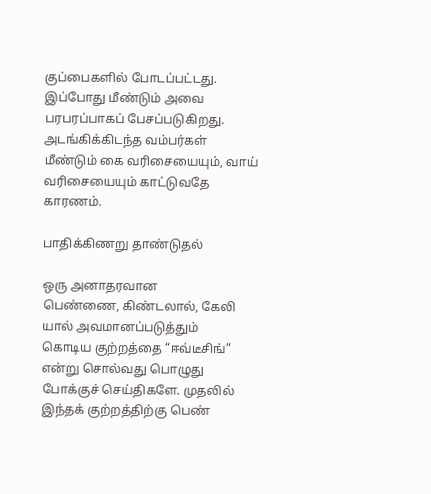குப்பைகளில் போடப்பட்டது.
இப்போது மீண்டும் அவை
பரபரப்பாகப் பேசப்படுகிறது.
அடங்கிக்கிடந்த வம்பர்கள்
மீண்டும் கை வரிசையையும், வாய்
வரிசையையும் காட்டுவதே
காரணம்.

பாதிக்கிணறு தாண்டுதல்

ஒரு அனாதரவான
பெண்ணை, கிண்டலால், கேலி
யால் அவமானப்படுத்தும்
கொடிய குற்றத்தை “ஈவ்டீசிங்”
என்று சொல்வது பொழுது
போக்குச் செய்திகளே. முதலில்
இந்தக் குற்றத்திற்கு பெண்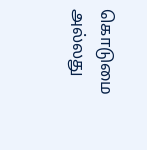கொடுமை அல்லது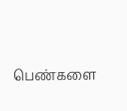பெண்களை